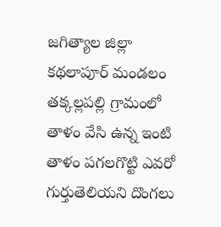జగిత్యాల జిల్లా కథలాపూర్ మండలం తక్కల్లపల్లి గ్రామంలో తాళం వేసి ఉన్న ఇంటి తాళం పగలగొట్టి ఎవరో గుర్తుతెలియని దొంగలు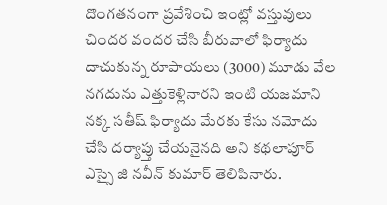దొంగతనంగా ప్రవేశించి ఇంట్లో వస్తువులు చిందర వందర చేసి బీరువాలో ఫిర్యాదు దాచుకున్న రూపాయలు (3000) మూడు వేల నగదును ఎత్తుకెళ్లినారని ఇంటి యజమాని నక్క సతీష్ ఫిర్యాదు మేరకు కేసు నమోదు చేసి దర్యాప్తు చేయనైనది అని కథలాపూర్ ఎస్సై జి నవీన్ కుమార్ తెలిపినారు.